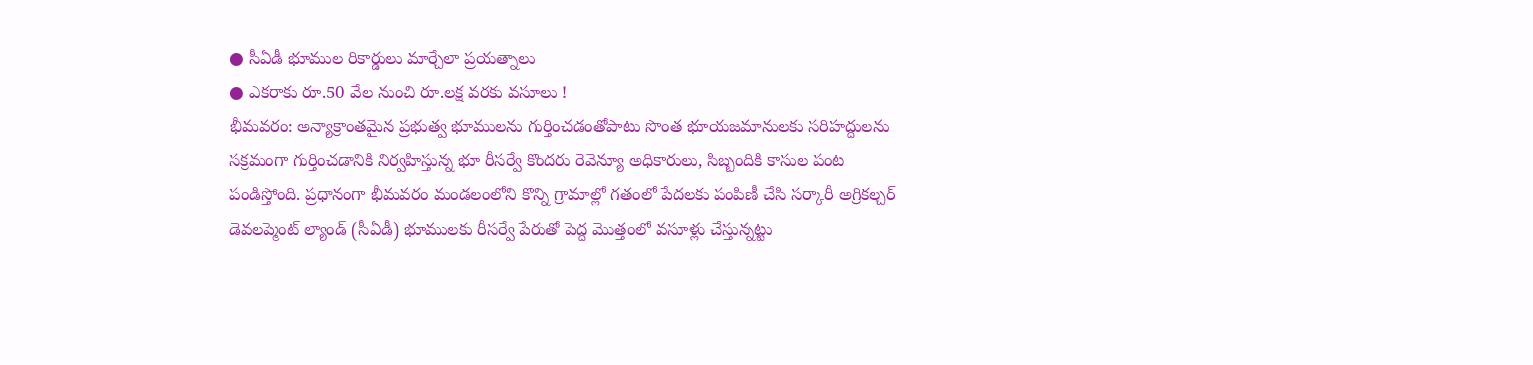● సీఏడీ భూముల రికార్డులు మార్చేలా ప్రయత్నాలు
● ఎకరాకు రూ.50 వేల నుంచి రూ.లక్ష వరకు వసూలు !
భీమవరం: అన్యాక్రాంతమైన ప్రభుత్వ భూములను గుర్తించడంతోపాటు సొంత భూయజమానులకు సరిహద్దులను సక్రమంగా గుర్తించడానికి నిర్వహిస్తున్న భూ రీసర్వే కొందరు రెవెన్యూ అధికారులు, సిబ్బందికి కాసుల పంట పండిస్తోంది. ప్రధానంగా భీమవరం మండలంలోని కొన్ని గ్రామాల్లో గతంలో పేదలకు పంపిణీ చేసి సర్కారీ అగ్రికల్చర్ డెవలప్మెంట్ ల్యాండ్ (సీఏడీ) భూములకు రీసర్వే పేరుతో పెద్ద మొత్తంలో వసూళ్లు చేస్తున్నట్టు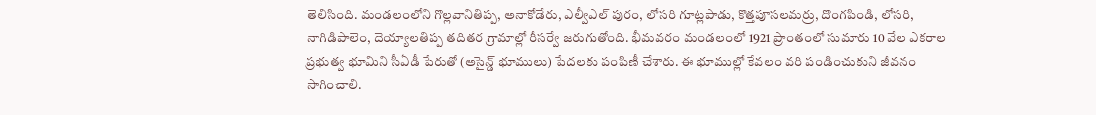తెలిసింది. మండలంలోని గొల్లవానితిప్ప, అనాకోడేరు, ఎల్వీఎల్ పురం, లోసరి గూట్లపాడు, కొత్తపూసలమర్రు, దొంగపిండి, లోసరి, నాగిడిపాలెం, దెయ్యాలతిప్ప తదితర గ్రామాల్లో రీసర్వే జరుగుతోంది. భీమవరం మండలంలో 1921 ప్రాంతంలో సుమారు 10 వేల ఎకరాల ప్రభుత్వ భూమిని సీఏడీ పేరుతో (అసైన్డ్ భూములు) పేదలకు పంపిణీ చేశారు. ఈ భూముల్లో కేవలం వరి పండించుకుని జీవనం సాగించాలి.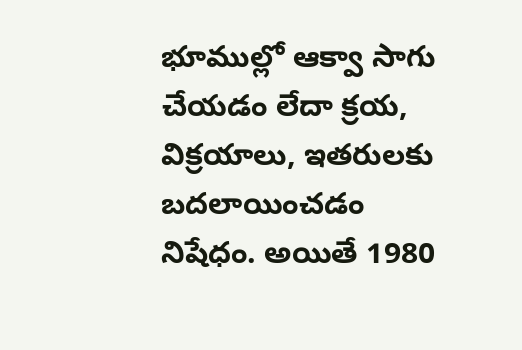భూముల్లో ఆక్వా సాగు చేయడం లేదా క్రయ, విక్రయాలు, ఇతరులకు బదలాయించడం నిషేధం. అయితే 1980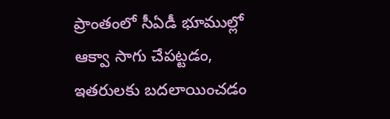ప్రాంతంలో సీఏడీ భూముల్లో ఆక్వా సాగు చేపట్టడం, ఇతరులకు బదలాయించడం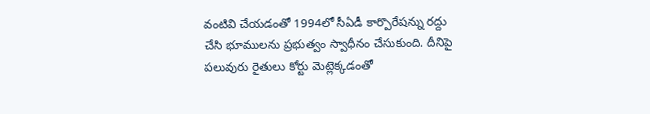వంటివి చేయడంతో 1994లో సీఏడీ కార్పొరేషన్ను రద్దు చేసి భూములను ప్రభుత్వం స్వాధీనం చేసుకుంది. దీనిపై పలువురు రైతులు కోర్టు మెట్లెక్కడంతో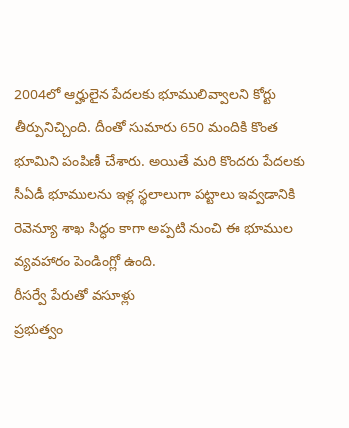2004లో ఆర్హులైన పేదలకు భూములివ్వాలని కోర్టు తీర్పునిచ్చింది. దీంతో సుమారు 650 మందికి కొంత భూమిని పంపిణీ చేశారు. అయితే మరి కొందరు పేదలకు సీఏడీ భూములను ఇళ్ల స్థలాలుగా పట్టాలు ఇవ్వడానికి రెవెన్యూ శాఖ సిద్ధం కాగా అప్పటి నుంచి ఈ భూముల వ్యవహారం పెండింగ్లో ఉంది.
రీసర్వే పేరుతో వసూళ్లు
ప్రభుత్వం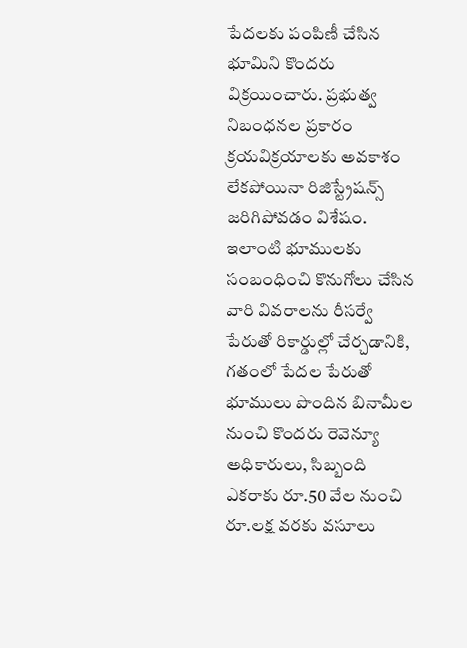పేదలకు పంపిణీ చేసిన భూమిని కొందరు విక్రయించారు. ప్రభుత్వ నిబంధనల ప్రకారం క్రయవిక్రయాలకు అవకాశం లేకపోయినా రిజిస్ట్రేషన్స్ జరిగిపోవడం విశేషం. ఇలాంటి భూములకు సంబంధించి కొనుగోలు చేసిన వారి వివరాలను రీసర్వే పేరుతో రికార్డుల్లో చేర్చడానికి, గతంలో పేదల పేరుతో భూములు పొందిన బినామీల నుంచి కొందరు రెవెన్యూ అధికారులు, సిబ్బంది ఎకరాకు రూ.50 వేల నుంచి రూ.లక్ష వరకు వసూలు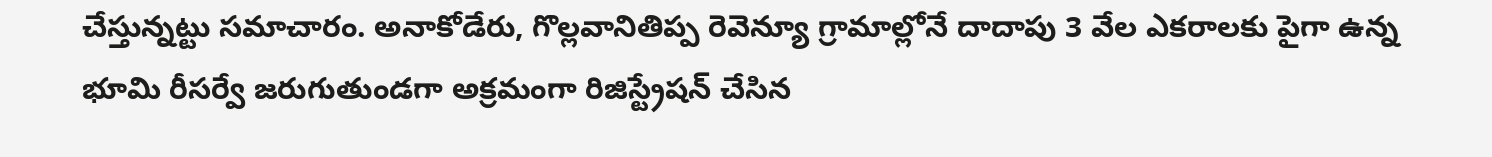చేస్తున్నట్టు సమాచారం. అనాకోడేరు, గొల్లవానితిప్ప రెవెన్యూ గ్రామాల్లోనే దాదాపు 3 వేల ఎకరాలకు పైగా ఉన్న భూమి రీసర్వే జరుగుతుండగా అక్రమంగా రిజిస్ట్రేషన్ చేసిన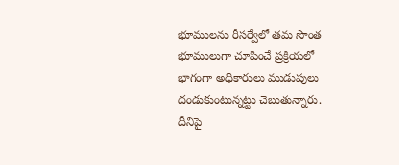భూములను రీసర్వేలో తమ సొంత భూములుగా చూపించే ప్రక్రియలో భాగంగా అధికారులు ముడుపులు దండుకుంటున్నట్టు చెబుతున్నారు. దీనిపై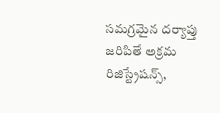సమగ్రమైన దర్యాప్తు జరిపితే అక్రమ రిజిస్ట్రేషన్స్,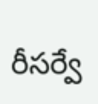రీసర్వే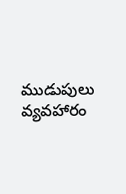ముడుపులు వ్యవహారం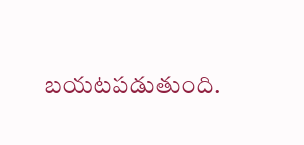బయటపడుతుంది.